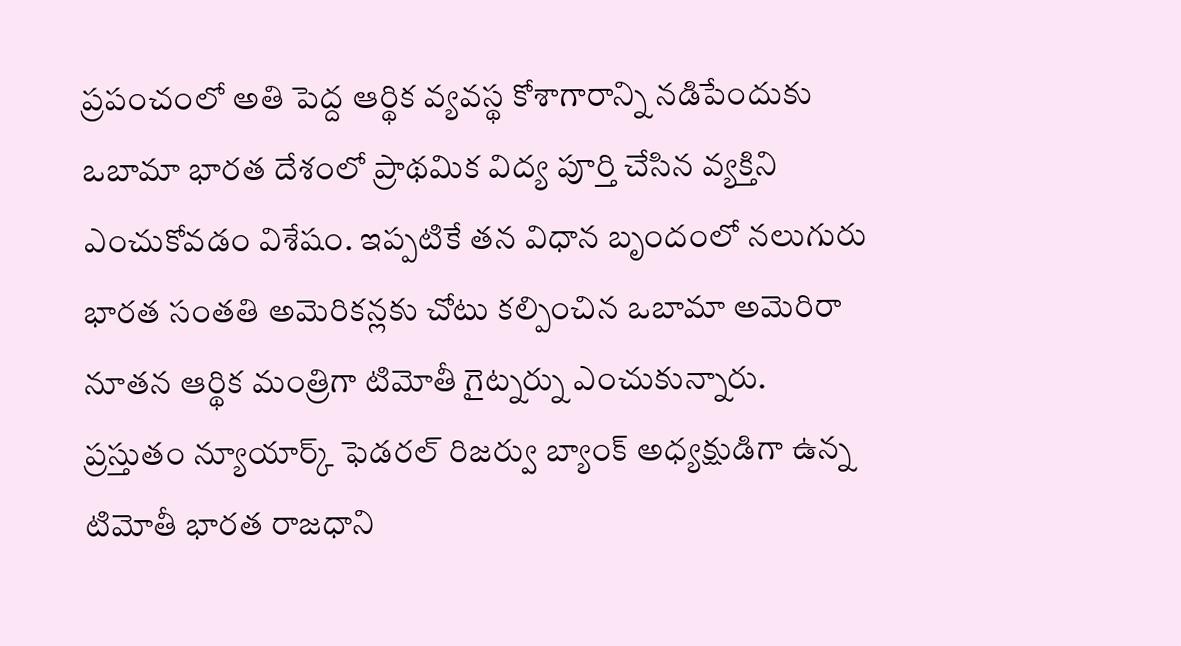ప్రపంచంలో అతి పెద్ద ఆర్థిక వ్యవస్థ కోశాగారాన్ని నడిపేందుకు ఒబామా భారత దేశంలో ప్రాథమిక విద్య పూర్తి చేసిన వ్యక్తిని ఎంచుకోవడం విశేషం. ఇప్పటికే తన విధాన బృందంలో నలుగురు భారత సంతతి అమెరికన్లకు చోటు కల్పించిన ఒబామా అమెరిరా నూతన ఆర్థిక మంత్రిగా టిమోతీ గైట్నర్ను ఎంచుకున్నారు.
ప్రస్తుతం న్యూయార్క్ ఫెడరల్ రిజర్వు బ్యాంక్ అధ్యక్షుడిగా ఉన్న టిమోతీ భారత రాజధాని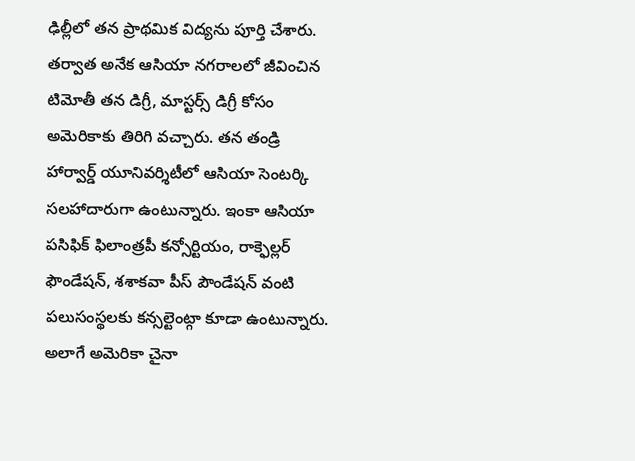ఢిల్లీలో తన ప్రాథమిక విద్యను పూర్తి చేశారు. తర్వాత అనేక ఆసియా నగరాలలో జీవించిన టిమోతీ తన డిగ్రీ, మాస్టర్స్ డిగ్రీ కోసం అమెరికాకు తిరిగి వచ్చారు. తన తండ్రి హార్వార్డ్ యూనివర్శిటీలో ఆసియా సెంటర్కి సలహాదారుగా ఉంటున్నారు. ఇంకా ఆసియా పసిఫిక్ ఫిలాంత్రపీ కన్సోర్టియం, రాక్ఫెల్లర్ ఫౌండేషన్, శశాకవా పీస్ పౌండేషన్ వంటి పలుసంస్థలకు కన్సల్టెంట్గా కూడా ఉంటున్నారు.
అలాగే అమెరికా చైనా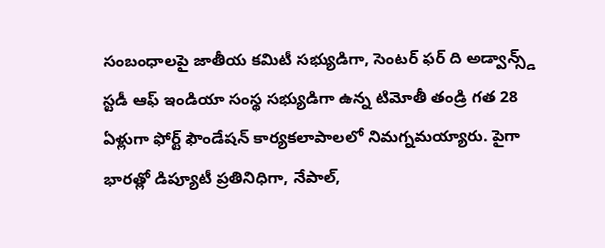సంబంధాలపై జాతీయ కమిటీ సభ్యుడిగా, సెంటర్ ఫర్ ది అడ్వాన్స్డ్ స్టడీ ఆఫ్ ఇండియా సంస్థ సభ్యుడిగా ఉన్న టిమోతీ తండ్రి గత 28 ఏళ్లుగా ఫోర్ట్ ఫౌండేషన్ కార్యకలాపాలలో నిమగ్నమయ్యారు. పైగా భారత్లో డిప్యూటీ ప్రతినిధిగా, నేపాల్,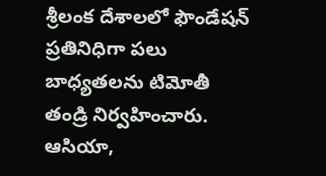శ్రీలంక దేశాలలో ఫౌండేషన్ ప్రతినిధిగా పలు బాధ్యతలను టిమోతీ తండ్రి నిర్వహించారు.
ఆసియా,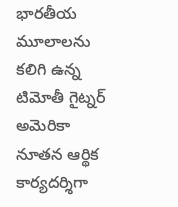భారతీయ మూలాలను కలిగి ఉన్న టిమోతీ గైట్నర్ అమెరికా నూతన ఆర్థిక కార్యదర్శిగా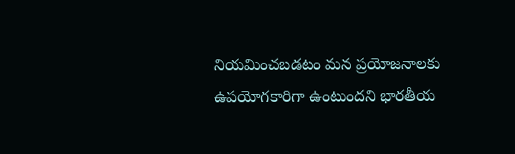నియమించబడటం మన ప్రయోజనాలకు ఉపయోగకారిగా ఉంటుందని భారతీయ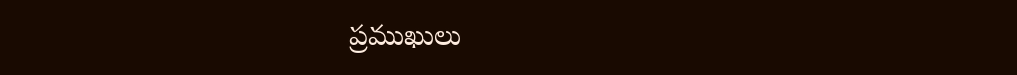ప్రముఖులు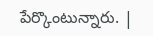పేర్కొంటున్నారు. |